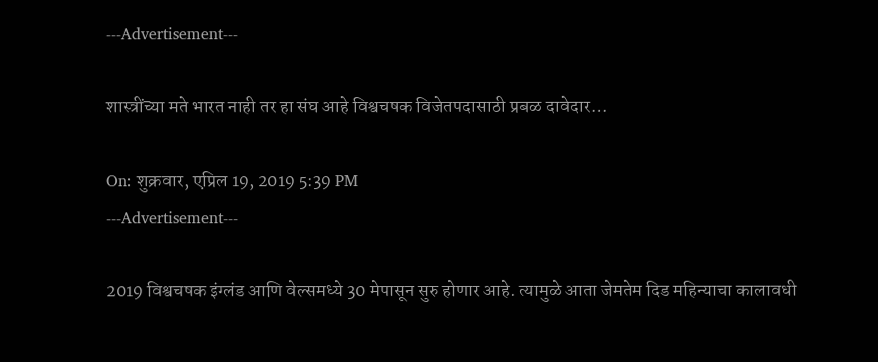---Advertisement---

शास्त्रींच्या मते भारत नाही तर हा संघ आहे विश्वचषक विजेतपदासाठी प्रबळ दावेदार…

On: शुक्रवार, एप्रिल 19, 2019 5:39 PM
---Advertisement---

2019 विश्वचषक इंग्लंड आणि वेल्समध्ये 30 मेपासून सुरु होणार आहे. त्यामुळे आता जेमतेम दिड महिन्याचा कालावधी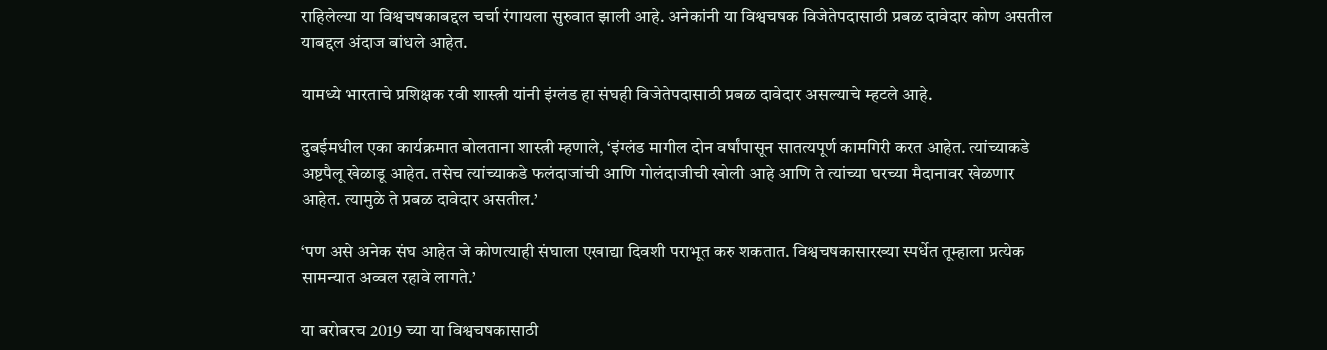राहिलेल्या या विश्वचषकाबद्दल चर्चा रंगायला सुरुवात झाली आहे. अनेकांनी या विश्वचषक विजेतेपदासाठी प्रबळ दावेदार कोण असतील याबद्दल अंदाज बांधले आहेत.

यामध्ये भारताचे प्रशिक्षक रवी शास्त्री यांनी इंग्लंड हा संघही विजेतेपदासाठी प्रबळ दावेदार असल्याचे म्हटले आहे.

दुबईमधील एका कार्यक्रमात बोलताना शास्त्री म्हणाले, ‘इंग्लंड मागील दोन वर्षांपासून सातत्यपूर्ण कामगिरी करत आहेत. त्यांच्याकडे अष्टपैलू खेळाडू आहेत. तसेच त्यांच्याकडे फलंदाजांची आणि गोलंदाजीची खोली आहे आणि ते त्यांच्या घरच्या मैदानावर खेळणार आहेत. त्यामुळे ते प्रबळ दावेदार असतील.’

‘पण असे अनेक संघ आहेत जे कोणत्याही संघाला एखाद्या दिवशी पराभूत करु शकतात. विश्वचषकासारख्या स्पर्धेत तूम्हाला प्रत्येक सामन्यात अव्वल रहावे लागते.’

या बरोबरच 2019 च्या या विश्वचषकासाठी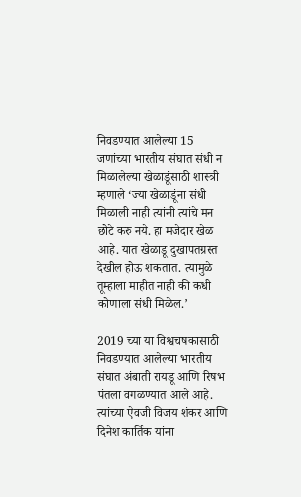निवडण्यात आलेल्या 15 जणांच्या भारतीय संघात संधी न मिळालेल्या खेळाडूंसाठी शास्त्री म्हणाले ‘ज्या खेळाडूंना संधी मिळाली नाही त्यांनी त्यांचे मन छोटे करु नये. हा मजेदार खेळ आहे. यात खेळाडू दुखापतग्रस्त देखील होऊ शकतात. त्यामुळे तूम्हाला माहीत नाही की कधी कोणाला संधी मिळेल.’

2019 च्या या विश्वचषकासाठी निवडण्यात आलेल्या भारतीय संघात अंबाती रायडू आणि रिषभ पंतला वगळण्यात आले आहे. त्यांच्या ऐवजी विजय शंकर आणि दिनेश कार्तिक यांना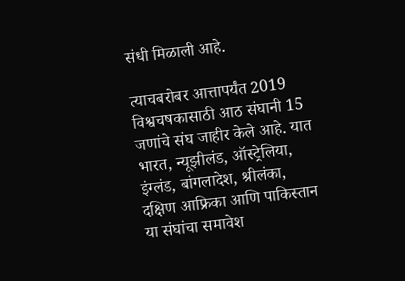संधी मिळाली आहे.

त्याचबरोबर आत्तापर्यंत 2019 विश्वचषकासाठी आठ संघानी 15 जणांचे संघ जाहीर केले आहे. यात भारत, न्यूझीलंड, ऑस्ट्रेलिया, इंग्लंड, बांगलादेश, श्रीलंका, दक्षिण आफ्रिका आणि पाकिस्तान या संघांचा समावेश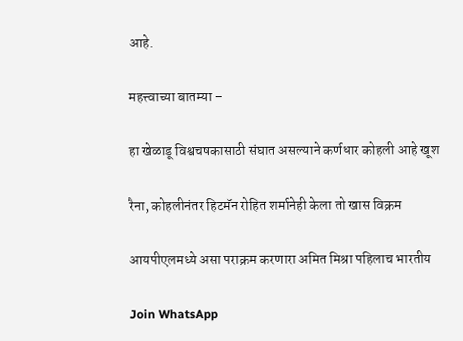आहे.

महत्त्वाच्या बातम्या –

हा खेळाडू विश्वचषकासाठी संघात असल्याने कर्णधार कोहली आहे खूश

रैना, कोहलीनंतर हिटमॅन रोहित शर्मानेही केला तो खास विक्रम

आयपीएलमध्ये असा पराक्रम करणारा अमित मिश्रा पहिलाच भारतीय

Join WhatsApp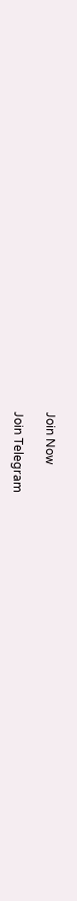Join Now

Join Telegram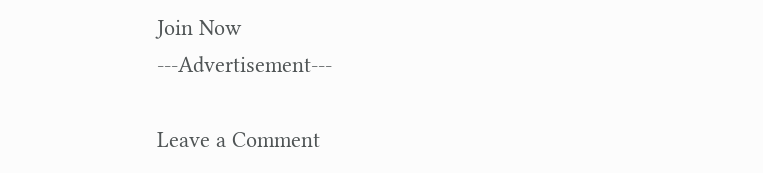Join Now
---Advertisement---

Leave a Comment